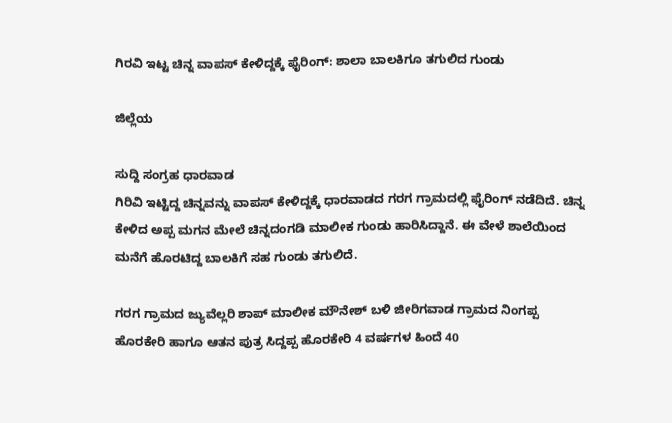ಗಿರವಿ ಇಟ್ಟ ಚಿನ್ನ ‌ವಾಪಸ್ ಕೇಳಿದ್ದಕ್ಕೆ ಫೈರಿಂಗ್‌: ಶಾಲಾ ಬಾಲಕಿಗೂ ತಗುಲಿದ ಗುಂಡು

ಜಿಲ್ಲೆಯ

ಸುದ್ದಿ ಸಂಗ್ರಹ ಧಾರವಾಡ
ಗಿರಿವಿ ಇಟ್ಟಿದ್ದ ಚಿನ್ನವನ್ನು ವಾಪಸ್ ಕೇಳಿದ್ದಕ್ಕೆ ಧಾರವಾಡದ ಗರಗ ಗ್ರಾಮದಲ್ಲಿ ಫೈರಿಂಗ್ ನಡೆದಿದೆ. ಚಿನ್ನ ಕೇಳಿದ ಅಪ್ಪ ಮಗನ ಮೇಲೆ ಚಿನ್ನದಂಗಡಿ ಮಾಲೀಕ ಗುಂಡು ಹಾರಿಸಿದ್ದಾನೆ. ಈ ವೇಳೆ ಶಾಲೆಯಿಂದ ಮನೆಗೆ ಹೊರಟಿದ್ದ ಬಾಲಕಿಗೆ ಸಹ ಗುಂಡು ತಗುಲಿದೆ.

ಗರಗ ಗ್ರಾಮದ ಜ್ಯುವೆಲ್ಲರಿ ಶಾಪ್ ಮಾಲೀಕ ಮೌನೇಶ್ ಬಳಿ ಜೀರಿಗವಾಡ ಗ್ರಾಮದ ನಿಂಗಪ್ಪ ಹೊರಕೇರಿ ಹಾಗೂ ಆತನ ಪುತ್ರ ಸಿದ್ದಪ್ಪ ಹೊರಕೇರಿ 4 ವರ್ಷಗಳ ಹಿಂದೆ 40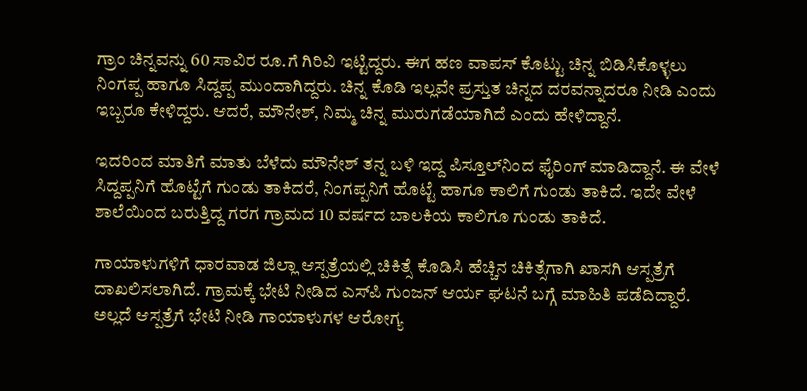ಗ್ರಾಂ ಚಿನ್ನವನ್ನು 60 ಸಾವಿರ ರೂ.ಗೆ ಗಿರಿವಿ ಇಟ್ಟಿದ್ದರು. ಈಗ ಹಣ ವಾಪಸ್ ಕೊಟ್ಟು ಚಿನ್ನ ಬಿಡಿಸಿಕೊಳ್ಳಲು ನಿಂಗಪ್ಪ ಹಾಗೂ ಸಿದ್ದಪ್ಪ ಮುಂದಾಗಿದ್ದರು. ಚಿನ್ನ ಕೊಡಿ ಇಲ್ಲವೇ ಪ್ರಸ್ತುತ ಚಿನ್ನದ ದರವನ್ನಾದರೂ ನೀಡಿ ಎಂದು ಇಬ್ಬರೂ ಕೇಳಿದ್ದರು. ಆದರೆ, ಮೌನೇಶ್, ನಿಮ್ಮ ಚಿನ್ನ ಮುರುಗಡೆಯಾಗಿದೆ ಎಂದು ಹೇಳಿದ್ದಾನೆ.

ಇದರಿಂದ ಮಾತಿಗೆ ಮಾತು ಬೆಳೆದು ಮೌನೇಶ್ ತನ್ನ ಬಳಿ ಇದ್ದ ಪಿಸ್ತೂಲ್‌ನಿಂದ ಫೈರಿಂಗ್ ಮಾಡಿದ್ದಾನೆ. ಈ ವೇಳೆ ಸಿದ್ದಪ್ಪನಿಗೆ ಹೊಟ್ಟೆಗೆ ಗುಂಡು ತಾಕಿದರೆ, ನಿಂಗಪ್ಪನಿಗೆ ಹೊಟ್ಟೆ ಹಾಗೂ ಕಾಲಿಗೆ ಗುಂಡು ತಾಕಿದೆ. ಇದೇ ವೇಳೆ ಶಾಲೆಯಿಂದ ಬರುತ್ತಿದ್ದ ಗರಗ ಗ್ರಾಮದ 10 ವರ್ಷದ ಬಾಲಕಿಯ ಕಾಲಿಗೂ ಗುಂಡು ತಾಕಿದೆ.

ಗಾಯಾಳುಗಳಿಗೆ ಧಾರವಾಡ ಜಿಲ್ಲಾ ಆಸ್ಪತ್ರೆಯಲ್ಲಿ ಚಿಕಿತ್ಸೆ ಕೊಡಿಸಿ ಹೆಚ್ಚಿನ ಚಿಕಿತ್ಸೆಗಾಗಿ ಖಾಸಗಿ ಆಸ್ಪತ್ರೆಗೆ ದಾಖಲಿಸಲಾಗಿದೆ. ಗ್ರಾಮಕ್ಕೆ ಭೇಟಿ‌ ನೀಡಿದ ಎಸ್‌ಪಿ ಗುಂಜನ್ ಆರ್ಯ ಘಟನೆ ಬಗ್ಗೆ ಮಾಹಿತಿ ಪಡೆದಿದ್ದಾರೆ. ಅಲ್ಲದೆ ಆಸ್ಪತ್ರೆಗೆ ಭೇಟಿ ನೀಡಿ ಗಾಯಾಳುಗಳ ಆರೋಗ್ಯ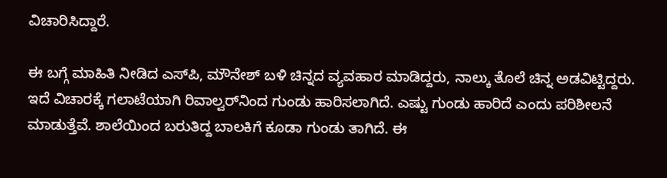ವಿಚಾರಿಸಿದ್ದಾರೆ.

ಈ ಬಗ್ಗೆ ಮಾಹಿತಿ ನೀಡಿದ ಎಸ್‌ಪಿ, ಮೌನೇಶ್ ಬಳಿ ಚಿನ್ನದ ವ್ಯವಹಾರ ಮಾಡಿದ್ದರು, ನಾಲ್ಕು ತೊಲೆ ಚಿನ್ನ ಅಡವಿಟ್ಟಿದ್ದರು. ಇದೆ ವಿಚಾರಕ್ಕೆ ಗಲಾಟೆಯಾಗಿ ರಿವಾಲ್ವರ್‌ನಿಂದ ಗುಂಡು ಹಾರಿಸಲಾಗಿದೆ. ಎಷ್ಟು ಗುಂಡು ಹಾರಿದೆ ಎಂದು ಪರಿಶೀಲನೆ ಮಾಡುತ್ತೆವೆ. ಶಾಲೆಯಿಂದ ಬರುತಿದ್ದ ಬಾಲಕಿಗೆ‌ ಕೂಡಾ‌ ಗುಂಡು ತಾಗಿದೆ. ಈ‌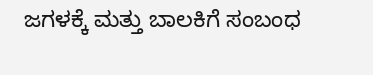ಜಗಳಕ್ಕೆ ಮತ್ತು ಬಾಲಕಿಗೆ ಸಂಬಂಧ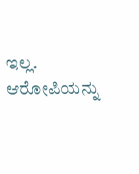ಇಲ್ಲ. ಆರೋಪಿಯನ್ನು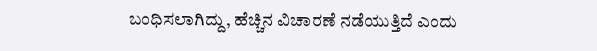ಬಂಧಿಸಲಾಗಿದ್ದು, ಹೆಚ್ಚಿನ ವಿಚಾರಣೆ ನಡೆಯುತ್ತಿದೆ ಎಂದು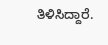ತಿಳಿಸಿದ್ದಾರೆ.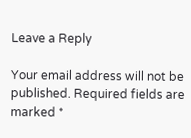Leave a Reply

Your email address will not be published. Required fields are marked *